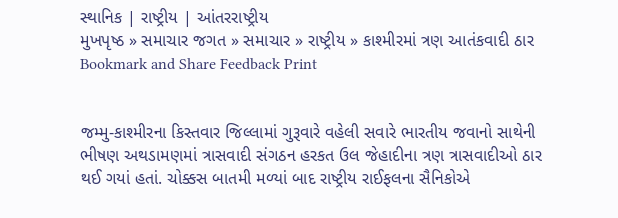સ્થાનિક | રાષ્ટ્રીય | આંતરરાષ્ટ્રીય
મુખપૃષ્ઠ » સમાચાર જગત » સમાચાર » રાષ્ટ્રીય » કાશ્મીરમાં ત્રણ આતંકવાદી ઠાર
Bookmark and Share Feedback Print


જમ્મુ-કાશ્મીરના કિસ્તવાર જિલ્લામાં ગુરૂવારે વહેલી સવારે ભારતીય જવાનો સાથેની ભીષણ અથડામણમાં ત્રાસવાદી સંગઠન હરકત ઉલ જેહાદીના ત્રણ ત્રાસવાદીઓ ઠાર થઈ ગયાં હતાં. ચોક્કસ બાતમી મળ્યાં બાદ રાષ્ટ્રીય રાઈફલના સૈનિકોએ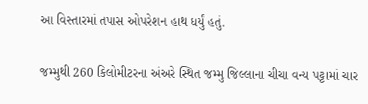આ વિસ્તારમાં તપાસ ઓપરેશન હાથ ધર્યું હતું.

જમ્મુથી 260 કિલોમીટરના અંઅરે સ્થિત જમ્મુ જિલ્લાના ચીચા વન્ય પટ્ટામાં ચાર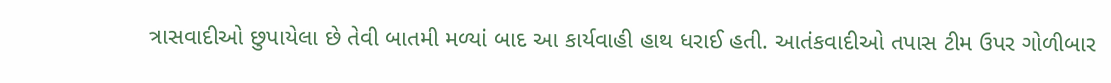ત્રાસવાદીઓ છુપાયેલા છે તેવી બાતમી મળ્યાં બાદ આ કાર્યવાહી હાથ ધરાઈ હતી. આતંકવાદીઓ તપાસ ટીમ ઉપર ગોળીબાર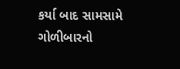કર્યા બાદ સામસામે ગોળીબારનો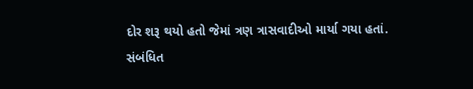દોર શરૂ થયો હતો જેમાં ત્રણ ત્રાસવાદીઓ માર્યા ગયા હતાં.
સંબંધિત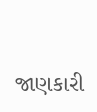જાણકારી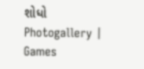શોધો
Photogallery | Games